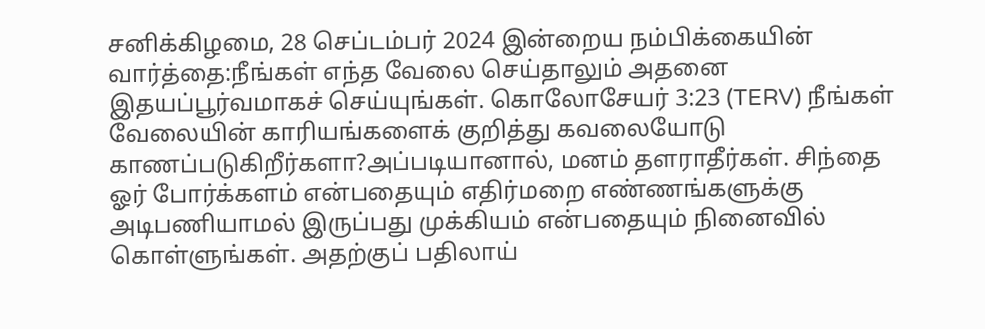சனிக்கிழமை, 28 செப்டம்பர் 2024 இன்றைய நம்பிக்கையின் வார்த்தை:நீங்கள் எந்த வேலை செய்தாலும் அதனை இதயப்பூர்வமாகச் செய்யுங்கள். கொலோசேயர் 3:23 (TERV) நீங்கள் வேலையின் காரியங்களைக் குறித்து கவலையோடு காணப்படுகிறீர்களா?அப்படியானால், மனம் தளராதீர்கள். சிந்தை ஓர் போர்க்களம் என்பதையும் எதிர்மறை எண்ணங்களுக்கு அடிபணியாமல் இருப்பது முக்கியம் என்பதையும் நினைவில் கொள்ளுங்கள். அதற்குப் பதிலாய்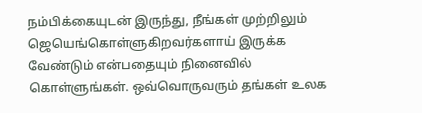நம்பிக்கையுடன் இருந்து, நீங்கள் முற்றிலும் ஜெயெங்கொள்ளுகிறவர்களாய் இருக்க வேண்டும் என்பதையும் நினைவில் கொள்ளுங்கள். ஒவ்வொருவரும் தங்கள் உலக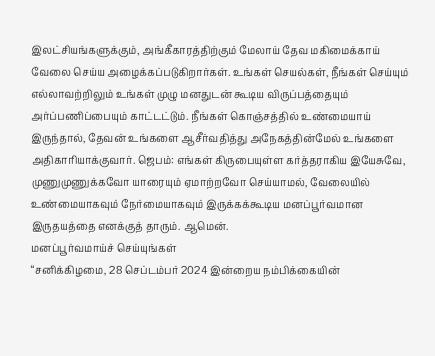இலட்சியங்களுக்கும், அங்கீகாரத்திற்கும் மேலாய் தேவ மகிமைக்காய் வேலை செய்ய அழைக்கப்படுகிறார்கள். உங்கள் செயல்கள், நீங்கள் செய்யும் எல்லாவற்றிலும் உங்கள் முழு மனதுடன் கூடிய விருப்பத்தையும் அர்ப்பணிப்பையும் காட்டட்டும். நீங்கள் கொஞ்சத்தில் உண்மையாய் இருந்தால், தேவன் உங்களை ஆசீர்வதித்து அநேகத்தின்மேல் உங்களை அதிகாரியாக்குவார். ஜெபம்: எங்கள் கிருபையுள்ள கர்த்தராகிய இயேசுவே, முணுமுணுக்கவோ யாரையும் ஏமாற்றவோ செய்யாமல், வேலையில் உண்மையாகவும் நேர்மையாகவும் இருக்கக்கூடிய மனப்பூர்வமான இருதயத்தை எனக்குத் தாரும். ஆமென்.
மனப்பூர்வமாய்ச் செய்யுங்கள்
“சனிக்கிழமை, 28 செப்டம்பர் 2024 இன்றைய நம்பிக்கையின்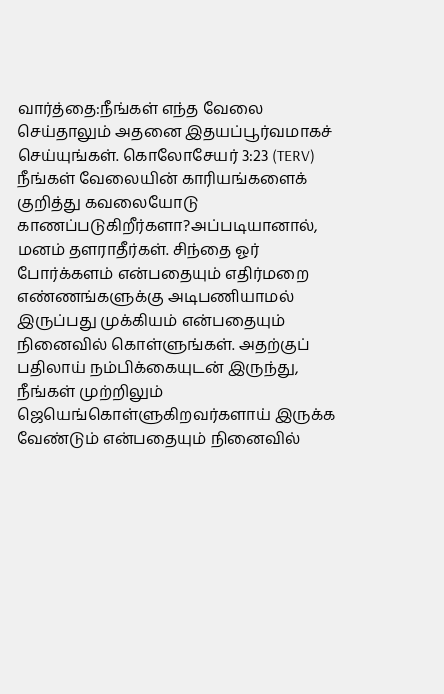வார்த்தை:நீங்கள் எந்த வேலை செய்தாலும் அதனை இதயப்பூர்வமாகச் செய்யுங்கள். கொலோசேயர் 3:23 (TERV) நீங்கள் வேலையின் காரியங்களைக் குறித்து கவலையோடு காணப்படுகிறீர்களா?அப்படியானால், மனம் தளராதீர்கள். சிந்தை ஓர் போர்க்களம் என்பதையும் எதிர்மறை எண்ணங்களுக்கு அடிபணியாமல் இருப்பது முக்கியம் என்பதையும் நினைவில் கொள்ளுங்கள். அதற்குப் பதிலாய் நம்பிக்கையுடன் இருந்து, நீங்கள் முற்றிலும் ஜெயெங்கொள்ளுகிறவர்களாய் இருக்க வேண்டும் என்பதையும் நினைவில்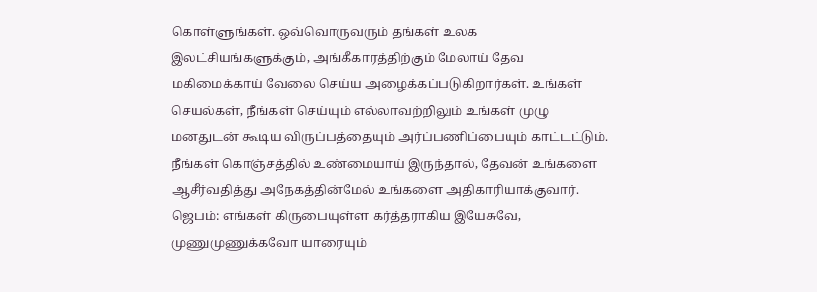கொள்ளுங்கள். ஒவ்வொருவரும் தங்கள் உலக இலட்சியங்களுக்கும், அங்கீகாரத்திற்கும் மேலாய் தேவ மகிமைக்காய் வேலை செய்ய அழைக்கப்படுகிறார்கள். உங்கள் செயல்கள், நீங்கள் செய்யும் எல்லாவற்றிலும் உங்கள் முழு மனதுடன் கூடிய விருப்பத்தையும் அர்ப்பணிப்பையும் காட்டட்டும். நீங்கள் கொஞ்சத்தில் உண்மையாய் இருந்தால், தேவன் உங்களை ஆசீர்வதித்து அநேகத்தின்மேல் உங்களை அதிகாரியாக்குவார். ஜெபம்: எங்கள் கிருபையுள்ள கர்த்தராகிய இயேசுவே, முணுமுணுக்கவோ யாரையும்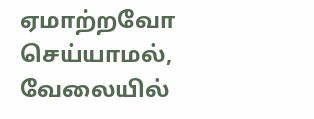ஏமாற்றவோ செய்யாமல், வேலையில்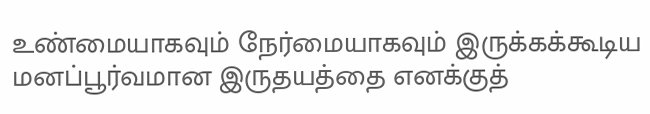உண்மையாகவும் நேர்மையாகவும் இருக்கக்கூடிய மனப்பூர்வமான இருதயத்தை எனக்குத்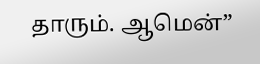தாரும். ஆமென்”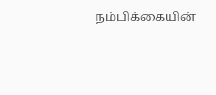நம்பிக்கையின்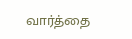வார்த்தை